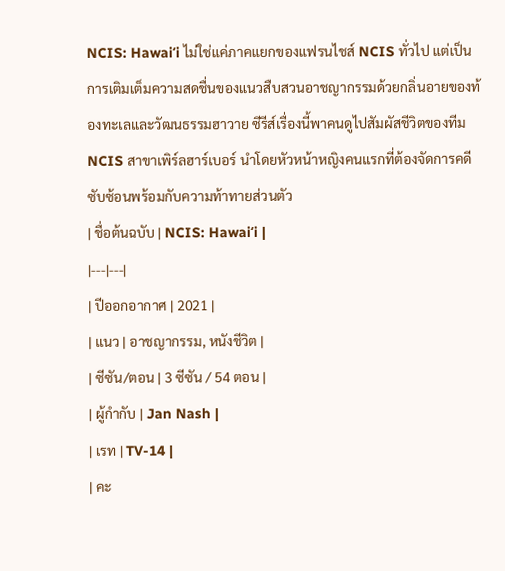NCIS: Hawaiʻi ไม่ใช่แค่ภาคแยกของแฟรนไชส์ NCIS ทั่วไป แต่เป็นการเติมเต็มความสดชื่นของแนวสืบสวนอาชญากรรมด้วยกลิ่นอายของท้องทะเลและวัฒนธรรมฮาวาย ซีรีส์เรื่องนี้พาคนดูไปสัมผัสชีวิตของทีม NCIS สาขาเพิร์ลฮาร์เบอร์ นำโดยหัวหน้าหญิงคนแรกที่ต้องจัดการคดีซับซ้อนพร้อมกับความท้าทายส่วนตัว
| ชื่อต้นฉบับ | NCIS: Hawaiʻi |
|---|---|
| ปีออกอากาศ | 2021 |
| แนว | อาชญากรรม, หนังชีวิต |
| ซีซัน/ตอน | 3 ซีซัน / 54 ตอน |
| ผู้กำกับ | Jan Nash |
| เรท | TV-14 |
| คะ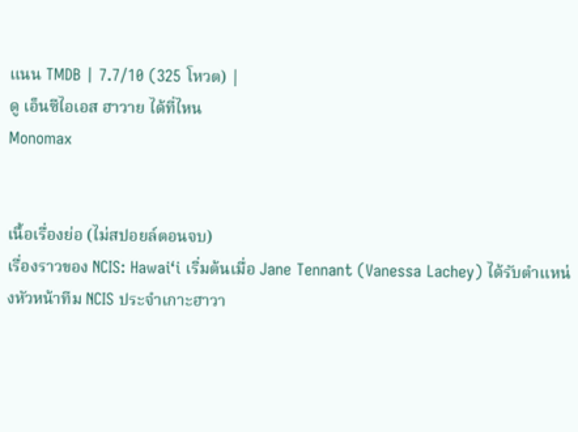แนน TMDB | 7.7/10 (325 โหวต) |
ดู เอ็นซีไอเอส ฮาวาย ได้ที่ไหน
Monomax


เนื้อเรื่องย่อ (ไม่สปอยล์ตอนจบ)
เรื่องราวของ NCIS: Hawaiʻi เริ่มต้นเมื่อ Jane Tennant (Vanessa Lachey) ได้รับตำแหน่งหัวหน้าทีม NCIS ประจำเกาะฮาวา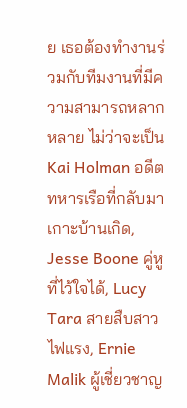ย เธอต้องทำงานร่วมกับทีมงานที่มีความสามารถหลากหลาย ไม่ว่าจะเป็น Kai Holman อดีตทหารเรือที่กลับมาเกาะบ้านเกิด, Jesse Boone คู่หูที่ไว้ใจได้, Lucy Tara สายสืบสาวไฟแรง, Ernie Malik ผู้เชี่ยวชาญ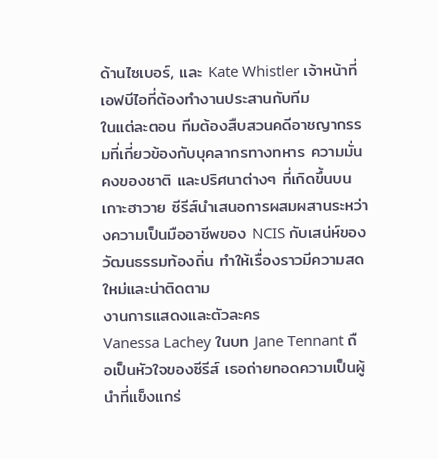ด้านไซเบอร์, และ Kate Whistler เจ้าหน้าที่เอฟบีไอที่ต้องทำงานประสานกับทีม
ในแต่ละตอน ทีมต้องสืบสวนคดีอาชญากรรมที่เกี่ยวข้องกับบุคลากรทางทหาร ความมั่นคงของชาติ และปริศนาต่างๆ ที่เกิดขึ้นบนเกาะฮาวาย ซีรีส์นำเสนอการผสมผสานระหว่างความเป็นมืออาชีพของ NCIS กับเสน่ห์ของวัฒนธรรมท้องถิ่น ทำให้เรื่องราวมีความสดใหม่และน่าติดตาม
งานการแสดงและตัวละคร
Vanessa Lachey ในบท Jane Tennant ถือเป็นหัวใจของซีรีส์ เธอถ่ายทอดความเป็นผู้นำที่แข็งแกร่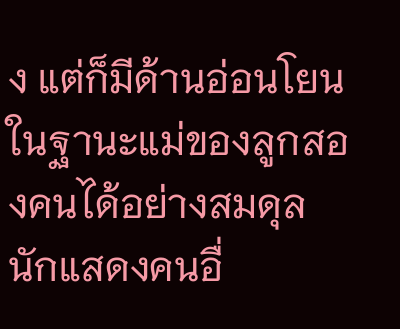ง แต่ก็มีด้านอ่อนโยนในฐานะแม่ของลูกสองคนได้อย่างสมดุล นักแสดงคนอื่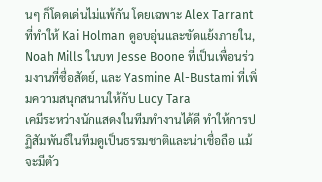นๆ ก็โดดเด่นไม่แพ้กัน โดยเฉพาะ Alex Tarrant ที่ทำให้ Kai Holman ดูอบอุ่นและขัดแย้งภายใน, Noah Mills ในบท Jesse Boone ที่เป็นเพื่อนร่วมงานที่ซื่อสัตย์, และ Yasmine Al-Bustami ที่เพิ่มความสนุกสนานให้กับ Lucy Tara
เคมีระหว่างนักแสดงในทีมทำงานได้ดี ทำให้การปฏิสัมพันธ์ในทีมดูเป็นธรรมชาติและน่าเชื่อถือ แม้จะมีตัว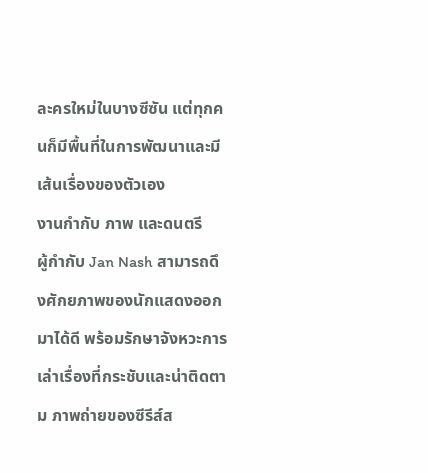ละครใหม่ในบางซีซัน แต่ทุกคนก็มีพื้นที่ในการพัฒนาและมีเส้นเรื่องของตัวเอง
งานกำกับ ภาพ และดนตรี
ผู้กำกับ Jan Nash สามารถดึงศักยภาพของนักแสดงออกมาได้ดี พร้อมรักษาจังหวะการเล่าเรื่องที่กระชับและน่าติดตาม ภาพถ่ายของซีรีส์ส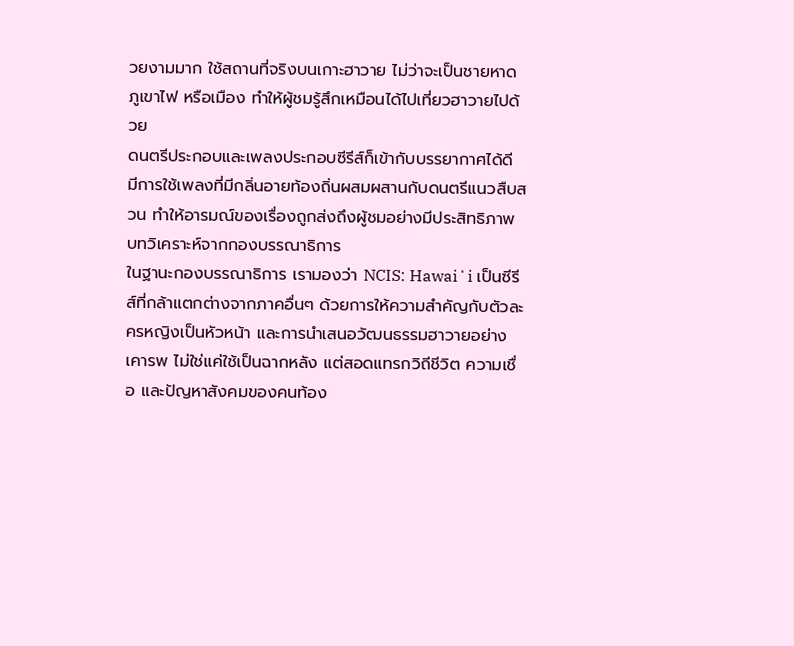วยงามมาก ใช้สถานที่จริงบนเกาะฮาวาย ไม่ว่าจะเป็นชายหาด ภูเขาไฟ หรือเมือง ทำให้ผู้ชมรู้สึกเหมือนได้ไปเที่ยวฮาวายไปด้วย
ดนตรีประกอบและเพลงประกอบซีรีส์ก็เข้ากับบรรยากาศได้ดี มีการใช้เพลงที่มีกลิ่นอายท้องถิ่นผสมผสานกับดนตรีแนวสืบสวน ทำให้อารมณ์ของเรื่องถูกส่งถึงผู้ชมอย่างมีประสิทธิภาพ
บทวิเคราะห์จากกองบรรณาธิการ
ในฐานะกองบรรณาธิการ เรามองว่า NCIS: Hawaiʻi เป็นซีรีส์ที่กล้าแตกต่างจากภาคอื่นๆ ด้วยการให้ความสำคัญกับตัวละครหญิงเป็นหัวหน้า และการนำเสนอวัฒนธรรมฮาวายอย่างเคารพ ไม่ใช่แค่ใช้เป็นฉากหลัง แต่สอดแทรกวิถีชีวิต ความเชื่อ และปัญหาสังคมของคนท้อง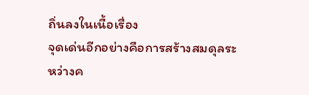ถิ่นลงในเนื้อเรื่อง
จุดเด่นอีกอย่างคือการสร้างสมดุลระหว่างค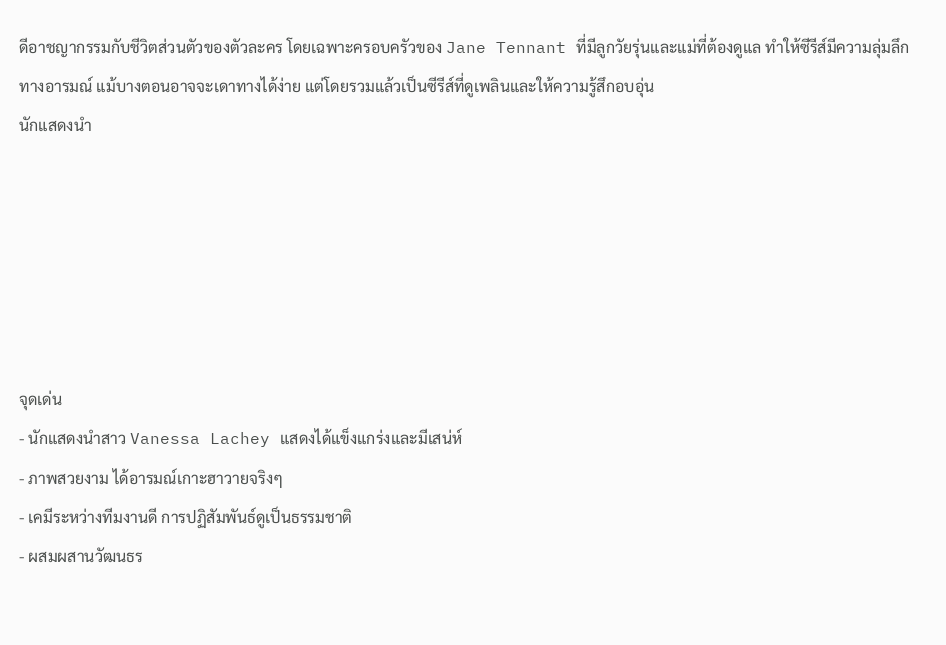ดีอาชญากรรมกับชีวิตส่วนตัวของตัวละคร โดยเฉพาะครอบครัวของ Jane Tennant ที่มีลูกวัยรุ่นและแม่ที่ต้องดูแล ทำให้ซีรีส์มีความลุ่มลึกทางอารมณ์ แม้บางตอนอาจจะเดาทางได้ง่าย แต่โดยรวมแล้วเป็นซีรีส์ที่ดูเพลินและให้ความรู้สึกอบอุ่น
นักแสดงนำ






จุดเด่น
- นักแสดงนำสาว Vanessa Lachey แสดงได้แข็งแกร่งและมีเสน่ห์
- ภาพสวยงาม ได้อารมณ์เกาะฮาวายจริงๆ
- เคมีระหว่างทีมงานดี การปฏิสัมพันธ์ดูเป็นธรรมชาติ
- ผสมผสานวัฒนธร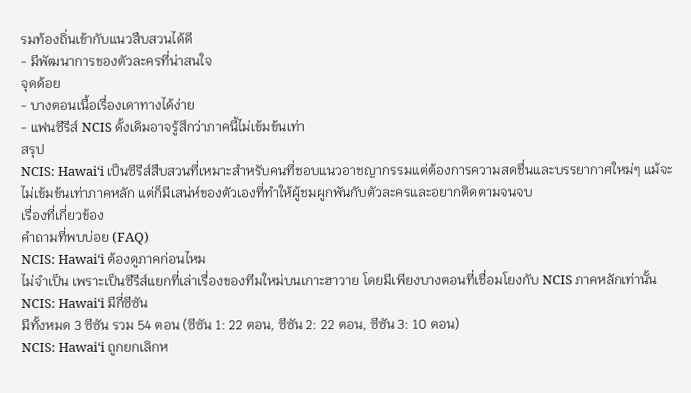รมท้องถิ่นเข้ากับแนวสืบสวนได้ดี
- มีพัฒนาการของตัวละครที่น่าสนใจ
จุดด้อย
- บางตอนเนื้อเรื่องเดาทางได้ง่าย
- แฟนซีรีส์ NCIS ดั้งเดิมอาจรู้สึกว่าภาคนี้ไม่เข้มข้นเท่า
สรุป
NCIS: Hawaiʻi เป็นซีรีส์สืบสวนที่เหมาะสำหรับคนที่ชอบแนวอาชญากรรมแต่ต้องการความสดชื่นและบรรยากาศใหม่ๆ แม้จะไม่เข้มข้นเท่าภาคหลัก แต่ก็มีเสน่ห์ของตัวเองที่ทำให้ผู้ชมผูกพันกับตัวละครและอยากติดตามจนจบ
เรื่องที่เกี่ยวข้อง
คำถามที่พบบ่อย (FAQ)
NCIS: Hawaiʻi ต้องดูภาคก่อนไหม
ไม่จำเป็น เพราะเป็นซีรีส์แยกที่เล่าเรื่องของทีมใหม่บนเกาะฮาวาย โดยมีเพียงบางตอนที่เชื่อมโยงกับ NCIS ภาคหลักเท่านั้น
NCIS: Hawaiʻi มีกี่ซีซัน
มีทั้งหมด 3 ซีซัน รวม 54 ตอน (ซีซัน 1: 22 ตอน, ซีซัน 2: 22 ตอน, ซีซัน 3: 10 ตอน)
NCIS: Hawaiʻi ถูกยกเลิกห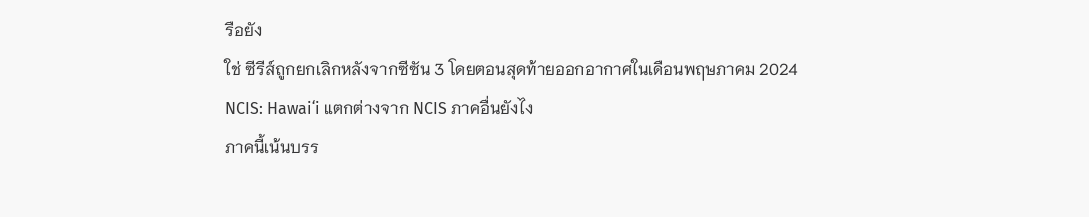รือยัง
ใช่ ซีรีส์ถูกยกเลิกหลังจากซีซัน 3 โดยตอนสุดท้ายออกอากาศในเดือนพฤษภาคม 2024
NCIS: Hawaiʻi แตกต่างจาก NCIS ภาคอื่นยังไง
ภาคนี้เน้นบรร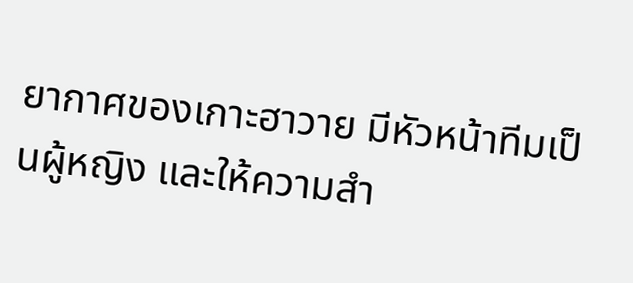ยากาศของเกาะฮาวาย มีหัวหน้าทีมเป็นผู้หญิง และให้ความสำ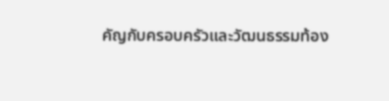คัญกับครอบครัวและวัฒนธรรมท้อง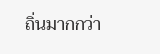ถิ่นมากกว่า